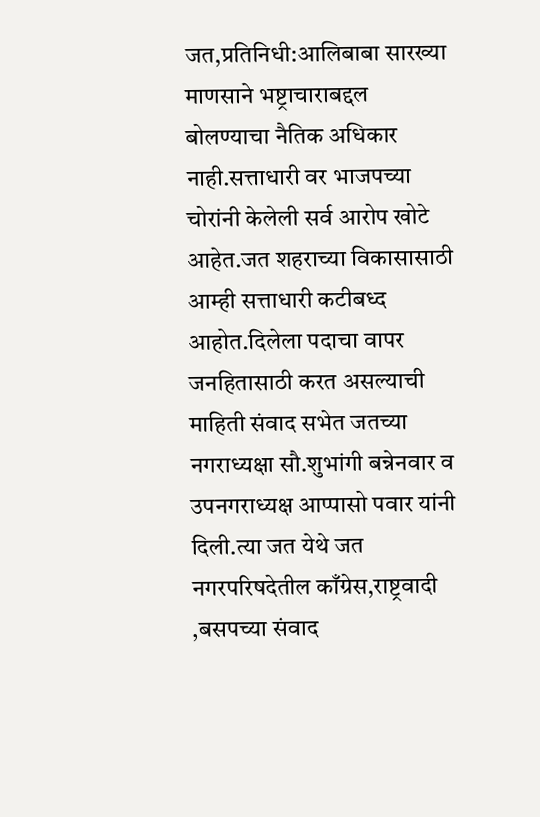जत,प्रतिनिधी:आलिबाबा सारख्या माणसाने भष्ट्राचाराबद्दल बोलण्याचा नैतिक अधिकार नाही.सत्ताधारी वर भाजपच्या चोरांनी केलेली सर्व आरोप खोटे आहेत.जत शहराच्या विकासासाठी आम्ही सत्ताधारी कटीबध्द आहोत.दिलेला पदाचा वापर जनहितासाठी करत असल्याची माहिती संवाद सभेत जतच्या नगराध्यक्षा सौ.शुभांगी बन्नेनवार व उपनगराध्यक्ष आप्पासो पवार यांनी दिली.त्या जत येथे जत नगरपरिषदेतील काँग्रेस,राष्ट्रवादी ,बसपच्या संवाद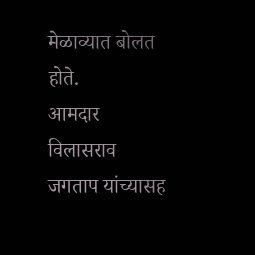मेळाव्यात बोलत होते.
आमदार विलासराव जगताप यांच्यासह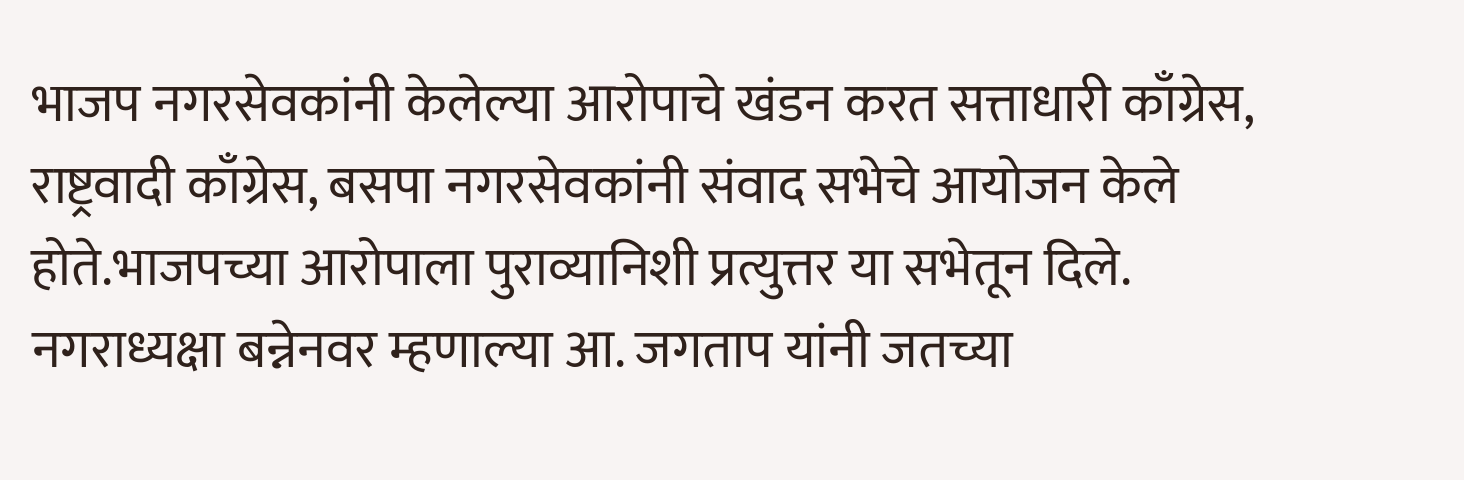भाजप नगरसेवकांनी केलेल्या आरोपाचे खंडन करत सत्ताधारी काँग्रेस, राष्ट्रवादी काँग्रेस, बसपा नगरसेवकांनी संवाद सभेचे आयोजन केले होते.भाजपच्या आरोपाला पुराव्यानिशी प्रत्युत्तर या सभेतून दिले. नगराध्यक्षा बन्नेनवर म्हणाल्या आ. जगताप यांनी जतच्या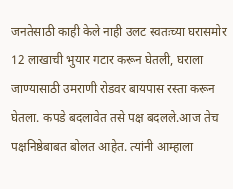जनतेसाठी काही केले नाही उलट स्वतःच्या घरासमोर 12 लाखाची भुयार गटार करून घेतली, घराला जाण्यासाठी उमराणी रोडवर बायपास रस्ता करून घेतला. कपडे बदलावेत तसे पक्ष बदलले.आज तेच पक्षनिष्ठेबाबत बोलत आहेत. त्यांनी आम्हाला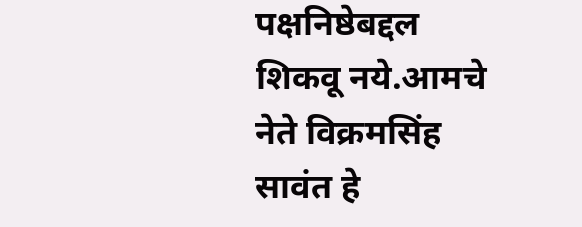पक्षनिष्ठेबद्दल शिकवू नये.आमचे नेते विक्रमसिंह सावंत हे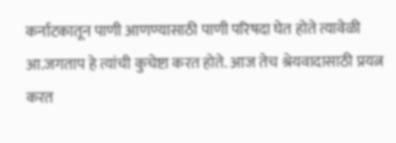कर्नाटकातून पाणी आणण्यासाठी पाणी परिषदा घेत होते त्यावेळी आ.जगताप हे त्यांची कुचेष्टा करत होते. आज तेच श्रेयवादासाठी प्रयत्न करत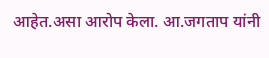आहेत.असा आरोप केला. आ.जगताप यांनी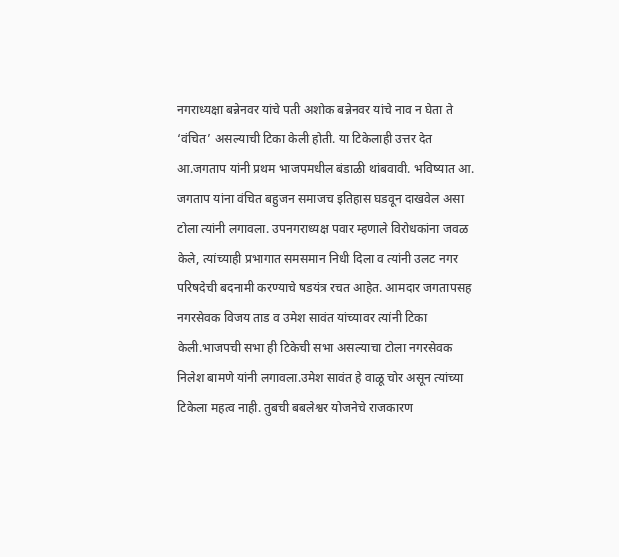नगराध्यक्षा बन्नेनवर यांचे पती अशोक बन्नेनवर यांचे नाव न घेता ते ‘वंचित’ असल्याची टिका केली होती. या टिकेलाही उत्तर देत आ.जगताप यांनी प्रथम भाजपमधील बंडाळी थांबवावी. भविष्यात आ. जगताप यांना वंचित बहुजन समाजच इतिहास घडवून दाखवेल असा टोला त्यांनी लगावला. उपनगराध्यक्ष पवार म्हणाले विरोधकांना जवळ केले, त्यांच्याही प्रभागात समसमान निधी दिला व त्यांनी उलट नगर परिषदेची बदनामी करण्याचे षडयंत्र रचत आहेत. आमदार जगतापसह नगरसेवक विजय ताड व उमेश सावंत यांच्यावर त्यांनी टिका केली.भाजपची सभा ही टिकेची सभा असल्याचा टोला नगरसेवक निलेश बामणे यांनी लगावला.उमेश सावंत हे वाळू चोर असून त्यांच्या टिकेला महत्व नाही. तुबची बबलेश्वर योजनेचे राजकारण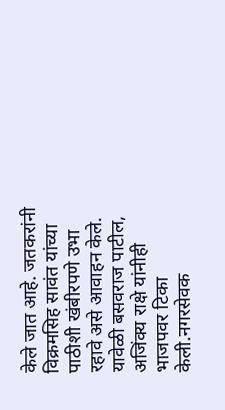केले जात आहे. जतकरांनी विक्रमसिह सावंत यांच्या पाठीशी खंबीरपणे उभा रहावे असे आवाहन केले. यावेळी बसवराज पाटील, अजिंक्य राक्षे यांनीही भाजपवर टिका केली.नगरसेवक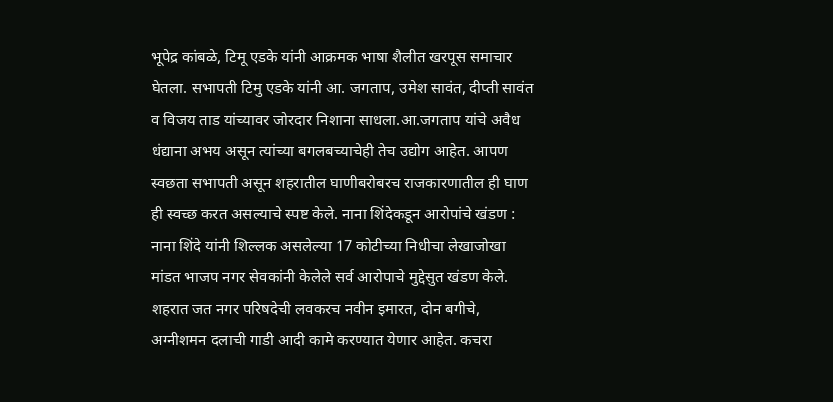भूपेद्र कांबळे, टिमू एडके यांनी आक्रमक भाषा शैलीत खरपूस समाचार घेतला. सभापती टिमु एडके यांनी आ. जगताप, उमेश सावंत, दीप्ती सावंत व विजय ताड यांच्यावर जोरदार निशाना साधला.आ.जगताप यांचे अवैध धंद्याना अभय असून त्यांच्या बगलबच्याचेही तेच उद्योग आहेत. आपण स्वछता सभापती असून शहरातील घाणीबरोबरच राजकारणातील ही घाण ही स्वच्छ करत असल्याचे स्पष्ट केले. नाना शिंदेकडून आरोपांचे खंडण :
नाना शिंदे यांनी शिल्लक असलेल्या 17 कोटीच्या निधीचा लेखाजोखा मांडत भाजप नगर सेवकांनी केलेले सर्व आरोपाचे मुद्देसुत खंडण केले. शहरात जत नगर परिषदेची लवकरच नवीन इमारत, दोन बगीचे, अग्नीशमन दलाची गाडी आदी कामे करण्यात येणार आहेत. कचरा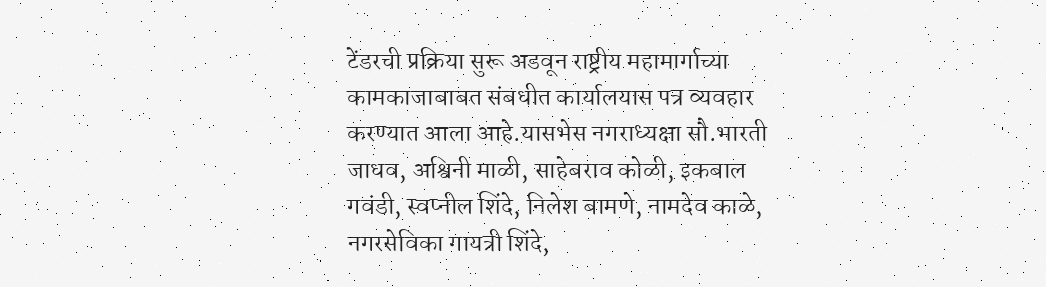टेंडरची प्रक्रिया सुरू अडवून राष्ट्रीय महामार्गाच्या कामकाजाबाबत संबधीत कार्यालयास पत्र व्यवहार करण्यात आला आहे.यासभेस नगराध्यक्षा सौ.भारती जाधव, अश्विनी माळी, साहेबराव कोळी, इकबाल गवंडी, स्वप्नील शिंदे, निलेश बामणे, नामदेव काळे, नगरसेविका गायत्री शिंदे,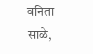वनिता साळे,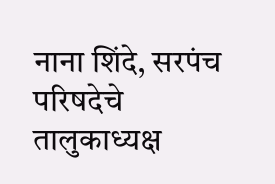नाना शिंदे, सरपंच परिषदेचे तालुकाध्यक्ष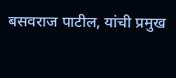बसवराज पाटील, यांची प्रमुख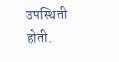उपस्थिती होती.